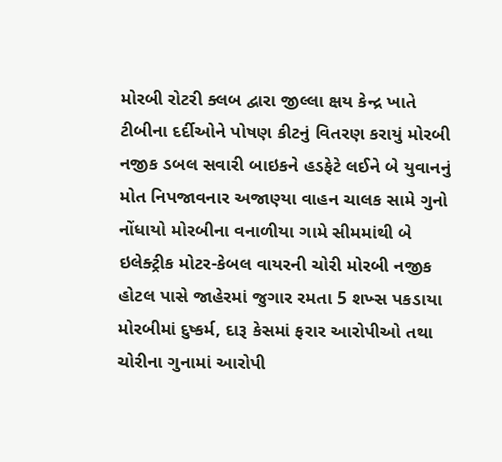મોરબી રોટરી ક્લબ દ્વારા જીલ્લા ક્ષય કેન્દ્ર ખાતે ટીબીના દર્દીઓને પોષણ કીટનું વિતરણ કરાયું મોરબી નજીક ડબલ સવારી બાઇકને હડફેટે લઈને બે યુવાનનું મોત નિપજાવનાર અજાણ્યા વાહન ચાલક સામે ગુનો નોંધાયો મોરબીના વનાળીયા ગામે સીમમાંથી બે ઇલેક્ટ્રીક મોટર-કેબલ વાયરની ચોરી મોરબી નજીક હોટલ પાસે જાહેરમાં જુગાર રમતા 5 શખ્સ પકડાયા મોરબીમાં દુષ્કર્મ, દારૂ કેસમાં ફરાર આરોપીઓ તથા ચોરીના ગુનામાં આરોપી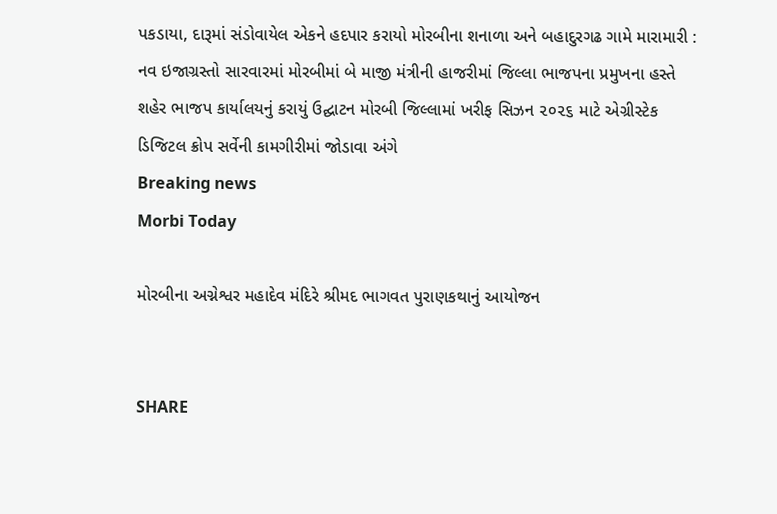પકડાયા, દારૂમાં સંડોવાયેલ એકને હદપાર કરાયો મોરબીના શનાળા અને બહાદુરગઢ ગામે મારામારી : નવ ઇજાગ્રસ્તો સારવારમાં મોરબીમાં બે માજી મંત્રીની હાજરીમાં જિલ્લા ભાજપના પ્રમુખના હસ્તે શહેર ભાજપ કાર્યાલયનું કરાયું ઉદ્ઘાટન મોરબી જિલ્લામાં ખરીફ સિઝન ૨૦૨૬ માટે એગ્રીસ્ટેક ડિજિટલ ક્રોપ સર્વેની કામગીરીમાં જોડાવા અંગે
Breaking news
Morbi Today

મોરબીના અગ્નેશ્વર મહાદેવ મંદિરે શ્રીમદ ભાગવત પુરાણકથાનું આયોજન


SHARE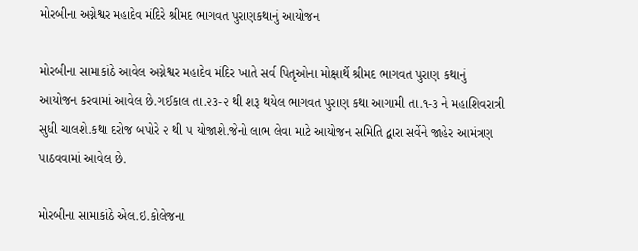મોરબીના અગ્નેશ્વર મહાદેવ મંદિરે શ્રીમદ ભાગવત પુરાણકથાનું આયોજન

મોરબીના સામાકાંઠે આવેલ અગ્નેશ્વર મહાદેવ મંદિર ખાતે સર્વ પિતૃઓના મોક્ષાર્થે શ્રીમદ ભાગવત પુરાણ કથાનું આયોજન કરવામાં આવેલ છે.ગઈકાલ તા.૨૩-૨ થી શરૂ થયેલ ભાગવત પુરાણ કથા આગામી તા.૧-૩ ને મહાશિવરાત્રી સુધી ચાલશે.કથા દરોજ બપોરે ૨ થી ૫ યોજાશે.જેનો લાભ લેવા માટે આયોજન સમિતિ દ્વારા સર્વેને જાહેર આમંત્રણ પાઠવવામાં આવેલ છે.

મોરબીના સામાકાંઠે એલ.ઇ.કોલેજના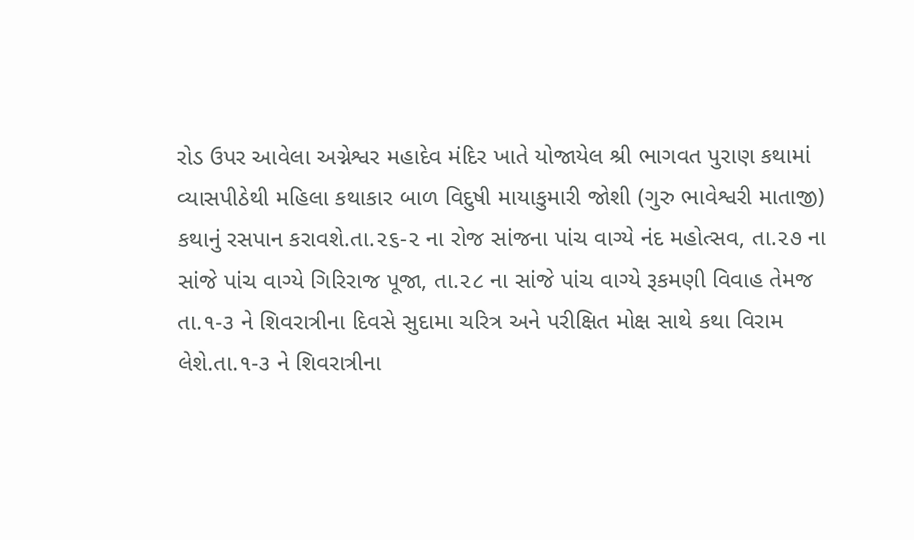રોડ ઉપર આવેલા અગ્નેશ્વર મહાદેવ મંદિર ખાતે યોજાયેલ શ્રી ભાગવત પુરાણ કથામાં વ્યાસપીઠેથી મહિલા કથાકાર બાળ વિદુષી માયાકુમારી જોશી (ગુરુ ભાવેશ્વરી માતાજી) કથાનું રસપાન કરાવશે.તા.૨૬-૨ ના રોજ સાંજના પાંચ વાગ્યે નંદ મહોત્સવ, તા.૨૭ ના સાંજે પાંચ વાગ્યે ગિરિરાજ પૂજા, તા.૨૮ ના સાંજે પાંચ વાગ્યે રૂકમણી વિવાહ તેમજ તા.૧-૩ ને શિવરાત્રીના દિવસે સુદામા ચરિત્ર અને પરીક્ષિત મોક્ષ સાથે કથા વિરામ લેશે.તા.૧-૩ ને શિવરાત્રીના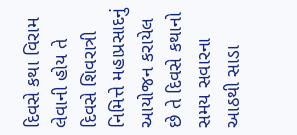દિવસે કથા વિરામ લેવાની હોય તે દિવસે શિવરાત્રી નિમિત્તે મહાપ્રસાદનું આયોજન કરાયેલ છે તે દિવસે કથાનો સમય સવારના આઠથી સાડા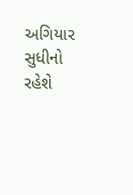અગિયાર સુધીનો રહેશે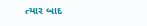ત્યાર બાદ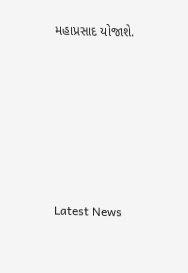મહાપ્રસાદ યોજાશે.






Latest News